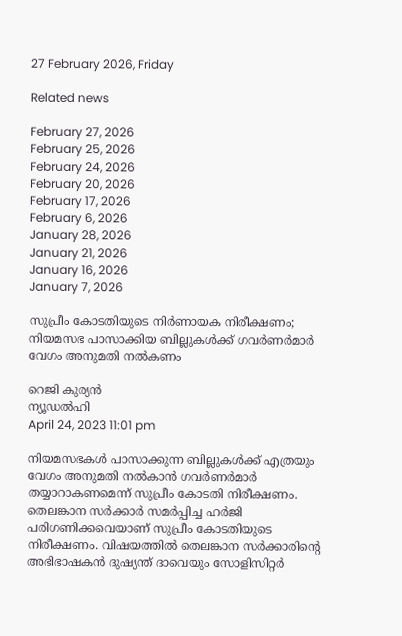27 February 2026, Friday

Related news

February 27, 2026
February 25, 2026
February 24, 2026
February 20, 2026
February 17, 2026
February 6, 2026
January 28, 2026
January 21, 2026
January 16, 2026
January 7, 2026

സുപ്രീം കോടതിയുടെ നിര്‍ണായക നിരീക്ഷണം; നിയമസഭ പാസാക്കിയ ബില്ലുകള്‍ക്ക് ഗവര്‍ണര്‍മാര്‍ വേഗം അനുമതി നല്‍കണം

റെജി കുര്യന്‍
ന്യൂഡല്‍ഹി
April 24, 2023 11:01 pm

നിയമസഭകള്‍ പാസാക്കുന്ന ബില്ലുകള്‍ക്ക് എത്രയും വേഗം അനുമതി നല്‍കാന്‍ ഗവര്‍ണര്‍മാര്‍ തയ്യാറാകണമെന്ന് സുപ്രീം കോടതി നിരീക്ഷണം. തെലങ്കാന സര്‍ക്കാര്‍ സമര്‍പ്പിച്ച ഹര്‍ജി പരിഗണിക്കവെയാണ് സുപ്രീം കോടതിയുടെ നിരീക്ഷണം. വിഷയത്തില്‍ തെലങ്കാന സര്‍ക്കാരിന്റെ അഭിഭാഷകന്‍ ദുഷ്യന്ത് ദാവെയും സോളിസിറ്റര്‍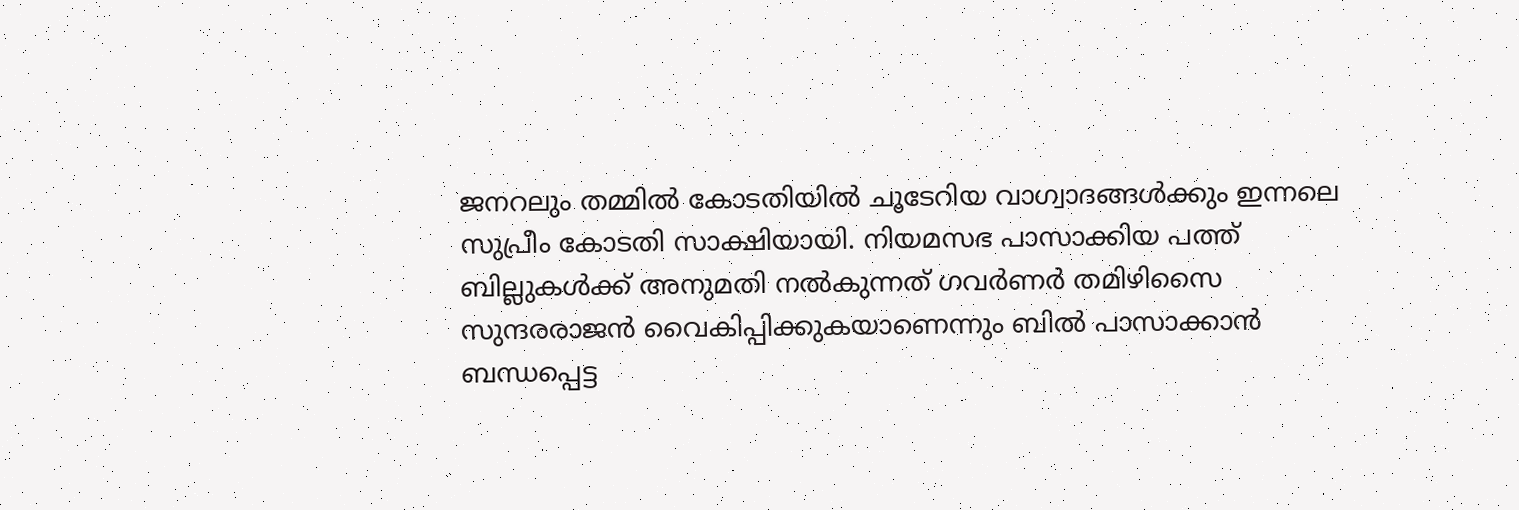ജനറലും തമ്മില്‍ കോടതിയില്‍ ചൂടേറിയ വാഗ്വാദങ്ങള്‍ക്കും ഇന്നലെ സുപ്രീം കോടതി സാക്ഷിയായി. നിയമസഭ പാസാക്കിയ പത്ത് ബില്ലുകള്‍ക്ക് അനുമതി നല്‍കുന്നത് ഗവര്‍ണര്‍ തമിഴിസൈ സുന്ദരരാജന്‍ വൈകിപ്പിക്കുകയാണെന്നും ബില്‍ പാസാക്കാന്‍ ബന്ധപ്പെട്ട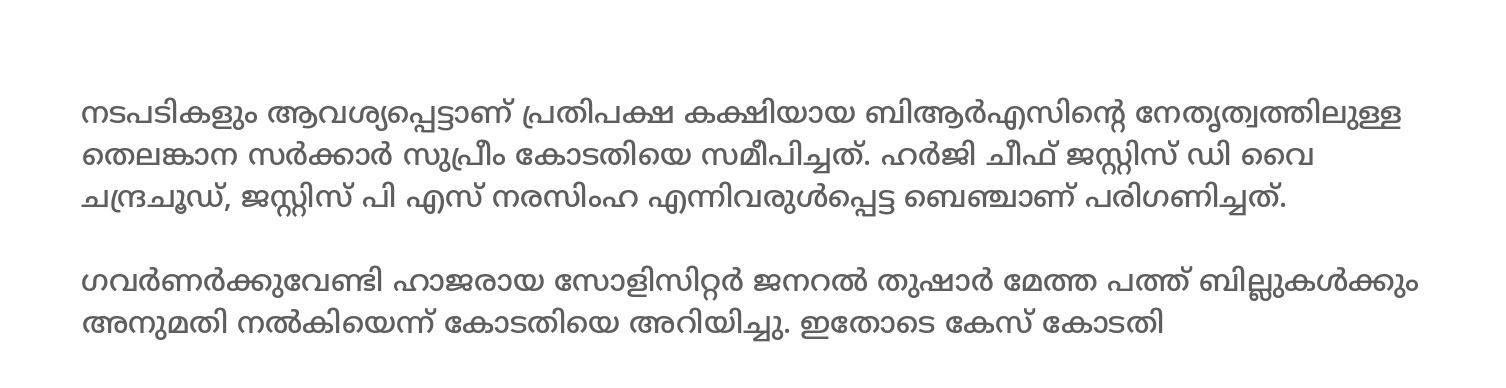നടപടികളും ആവശ്യപ്പെട്ടാണ് പ്രതിപക്ഷ കക്ഷിയായ ബിആര്‍എസിന്റെ നേതൃത്വത്തിലുള്ള തെലങ്കാന സര്‍ക്കാര്‍ സുപ്രീം കോടതിയെ സമീപിച്ചത്. ഹര്‍ജി ചീഫ് ജസ്റ്റിസ് ഡി വൈ ചന്ദ്രചൂഡ്, ജസ്റ്റിസ് പി എസ് നരസിംഹ എന്നിവരുള്‍പ്പെട്ട ബെഞ്ചാണ് പരിഗണിച്ചത്.

ഗവര്‍ണര്‍ക്കുവേണ്ടി ഹാജരായ സോളിസിറ്റര്‍ ജനറല്‍ തുഷാര്‍ മേത്ത പത്ത് ബില്ലുകള്‍ക്കും അനുമതി നല്‍കിയെന്ന് കോടതിയെ അറിയിച്ചു. ഇതോടെ കേസ് കോടതി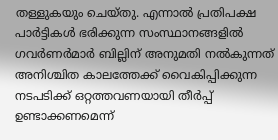തള്ളുകയും ചെയ്തു. എന്നാല്‍ പ്രതിപക്ഷ പാര്‍ട്ടികള്‍ ഭരിക്കുന്ന സംസ്ഥാനങ്ങളില്‍ ഗവര്‍ണര്‍മാര്‍ ബില്ലിന് അനുമതി നല്‍കുന്നത് അനിശ്ചിത കാലത്തേക്ക് വൈകിപ്പിക്കുന്ന നടപടിക്ക് ഒറ്റത്തവണയായി തീര്‍പ്പ് ഉണ്ടാക്കണമെന്ന്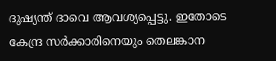ദുഷ്യന്ത് ദാവെ ആവശ്യപ്പെട്ടു. ഇതോടെ കേന്ദ്ര സര്‍ക്കാരിനെയും തെലങ്കാന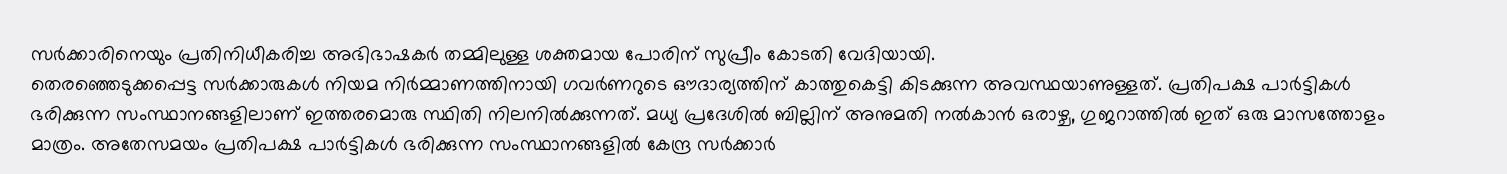സര്‍ക്കാരിനെയും പ്രതിനിധീകരിച്ച അഭിഭാഷകര്‍ തമ്മിലുള്ള ശക്തമായ പോരിന് സുപ്രീം കോടതി വേദിയായി.
തെരഞ്ഞെടുക്കപ്പെട്ട സര്‍ക്കാരുകള്‍ നിയമ നിര്‍മ്മാണത്തിനായി ഗവര്‍ണറുടെ ഔദാര്യത്തിന് കാത്തുകെട്ടി കിടക്കുന്ന അവസ്ഥയാണുള്ളത്. പ്രതിപക്ഷ പാര്‍ട്ടികള്‍ ഭരിക്കുന്ന സംസ്ഥാനങ്ങളിലാണ് ഇത്തരമൊരു സ്ഥിതി നിലനില്‍ക്കുന്നത്. മധ്യ പ്രദേശില്‍ ബില്ലിന് അനുമതി നല്‍കാന്‍ ഒരാഴ്ച, ഗുജറാത്തില്‍ ഇത് ഒരു മാസത്തോളം മാത്രം. അതേസമയം പ്രതിപക്ഷ പാര്‍ട്ടികള്‍ ഭരിക്കുന്ന സംസ്ഥാനങ്ങളില്‍ കേന്ദ്ര സര്‍ക്കാര്‍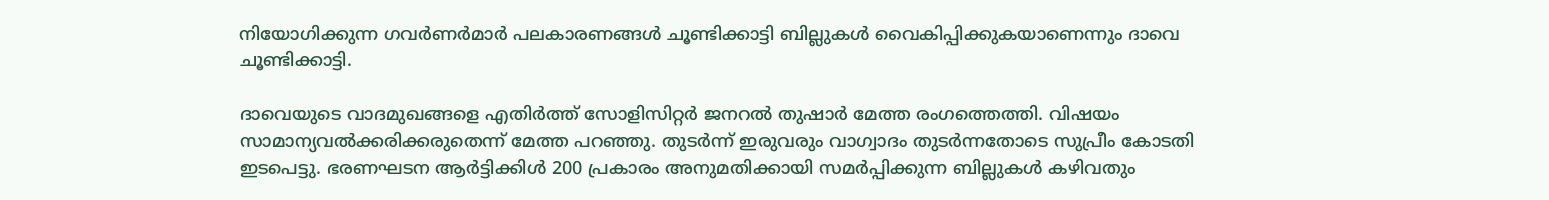നിയോഗിക്കുന്ന ഗവര്‍ണര്‍മാര്‍ പലകാരണങ്ങള്‍ ചൂണ്ടിക്കാട്ടി ബില്ലുകള്‍ വൈകിപ്പിക്കുകയാണെന്നും ദാവെ ചൂണ്ടിക്കാട്ടി.

ദാവെയുടെ വാദമുഖങ്ങളെ എതിര്‍ത്ത് സോളിസിറ്റര്‍ ജനറല്‍ തുഷാര്‍ മേത്ത രംഗത്തെത്തി. വിഷയം സാമാന്യവല്‍ക്കരിക്കരുതെന്ന് മേത്ത പറഞ്ഞു. തുടര്‍ന്ന് ഇരുവരും വാഗ്വാദം തുടര്‍ന്നതോടെ സുപ്രീം കോടതി ഇടപെട്ടു. ഭരണഘടന ആര്‍ട്ടിക്കിള്‍ 200 പ്രകാരം അനുമതിക്കായി സമര്‍പ്പിക്കുന്ന ബില്ലുകള്‍ കഴിവതും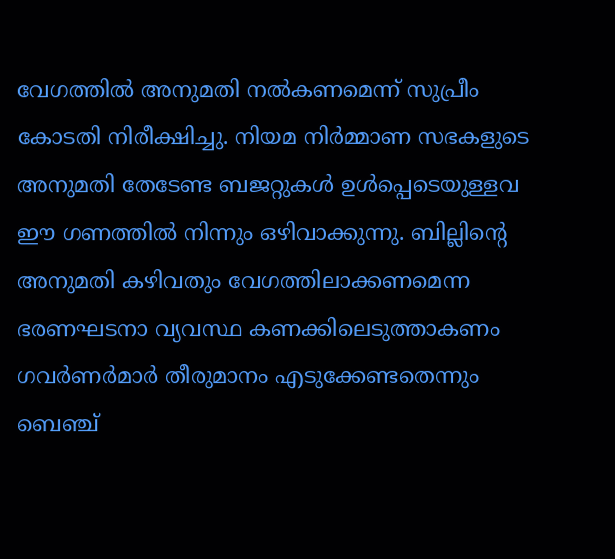വേഗത്തില്‍ അനുമതി നല്‍കണമെന്ന് സുപ്രീം കോടതി നിരീക്ഷിച്ചു. നിയമ നിര്‍മ്മാണ സഭകളുടെ അനുമതി തേടേണ്ട ബജറ്റുകള്‍ ഉള്‍പ്പെടെയുള്ളവ ഈ ഗണത്തില്‍ നിന്നും ഒഴിവാക്കുന്നു. ബില്ലിന്റെ അനുമതി കഴിവതും വേഗത്തിലാക്കണമെന്ന ഭരണഘടനാ വ്യവസ്ഥ കണക്കിലെടുത്താകണം ഗവര്‍ണര്‍മാര്‍ തീരുമാനം എടുക്കേണ്ടതെന്നും ബെഞ്ച്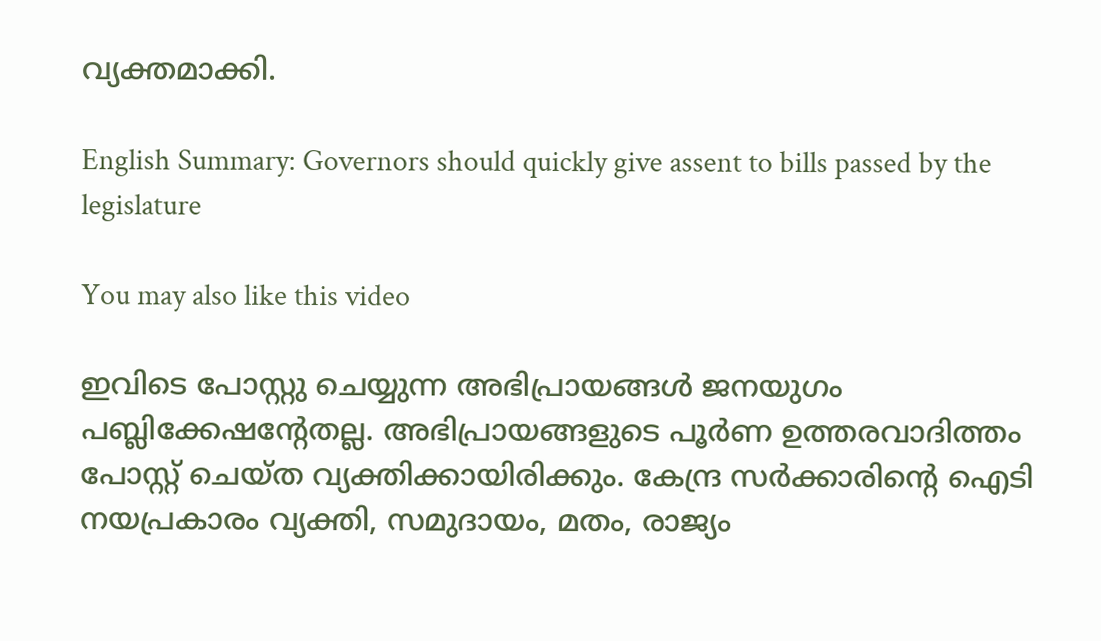വ്യക്തമാക്കി.

English Summary: Governors should quickly give assent to bills passed by the legislature

You may also like this video

ഇവിടെ പോസ്റ്റു ചെയ്യുന്ന അഭിപ്രായങ്ങള്‍ ജനയുഗം പബ്ലിക്കേഷന്റേതല്ല. അഭിപ്രായങ്ങളുടെ പൂര്‍ണ ഉത്തരവാദിത്തം പോസ്റ്റ് ചെയ്ത വ്യക്തിക്കായിരിക്കും. കേന്ദ്ര സര്‍ക്കാരിന്റെ ഐടി നയപ്രകാരം വ്യക്തി, സമുദായം, മതം, രാജ്യം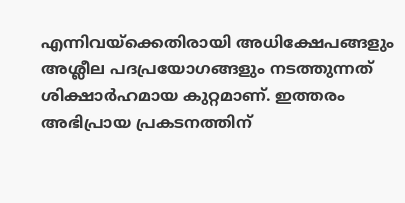എന്നിവയ്‌ക്കെതിരായി അധിക്ഷേപങ്ങളും അശ്ലീല പദപ്രയോഗങ്ങളും നടത്തുന്നത് ശിക്ഷാര്‍ഹമായ കുറ്റമാണ്. ഇത്തരം അഭിപ്രായ പ്രകടനത്തിന്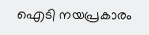ഐടി നയപ്രകാരം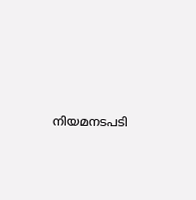നിയമനടപടി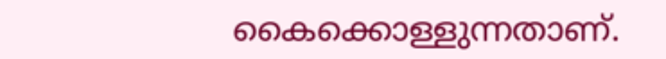കൈക്കൊള്ളുന്നതാണ്.